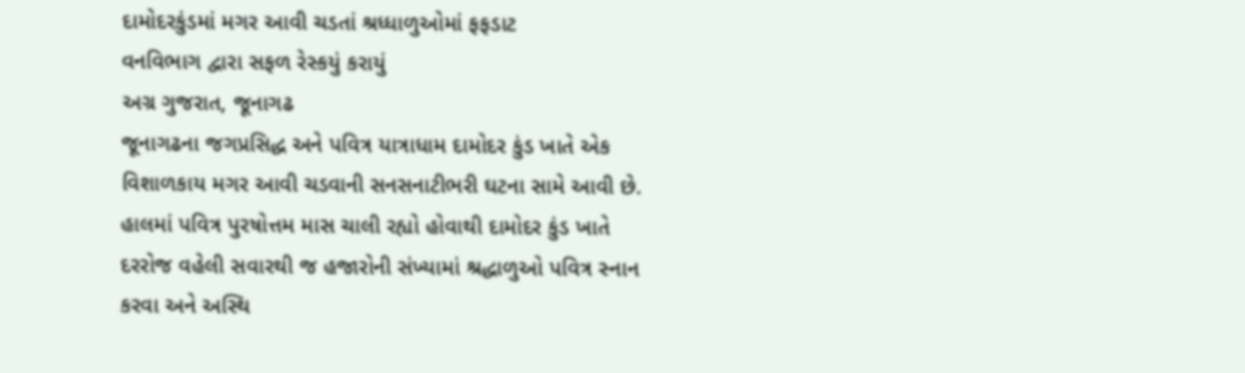દામોદરકુંડમાં મગર આવી ચડતાં શ્રધ્ધાળુઓમાં ફફડાટ
વનવિભાગ દ્વારા સફળ રેસ્કયું કરાયું
અગ્ર ગુજરાત, જૂનાગઢ
જૂનાગઢના જગપ્રસિદ્ધ અને પવિત્ર યાત્રાધામ દામોદર કુંડ ખાતે એક વિશાળકાય મગર આવી ચડવાની સનસનાટીભરી ઘટના સામે આવી છે. હાલમાં પવિત્ર પુરષોત્તમ માસ ચાલી રહ્યો હોવાથી દામોદર કુંડ ખાતે દરરોજ વહેલી સવારથી જ હજારોની સંખ્યામાં શ્રદ્ધાળુઓ પવિત્ર સ્નાન કરવા અને અસ્થિ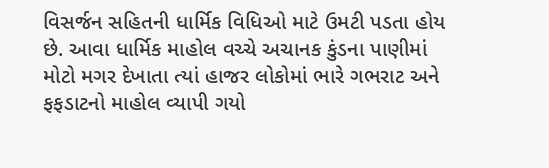વિસર્જન સહિતની ધાર્મિક વિધિઓ માટે ઉમટી પડતા હોય છે. આવા ધાર્મિક માહોલ વચ્ચે અચાનક કુંડના પાણીમાં મોટો મગર દેખાતા ત્યાં હાજર લોકોમાં ભારે ગભરાટ અને ફફડાટનો માહોલ વ્યાપી ગયો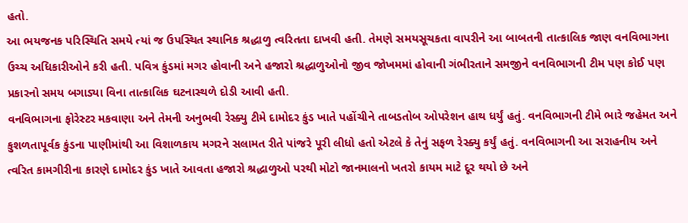હતો.
આ ભયજનક પરિસ્થિતિ સમયે ત્યાં જ ઉપસ્થિત સ્થાનિક શ્રદ્ધાળુ ત્વરિતતા દાખવી હતી. તેમણે સમયસૂચકતા વાપરીને આ બાબતની તાત્કાલિક જાણ વનવિભાગના ઉચ્ચ અધિકારીઓને કરી હતી. પવિત્ર કુંડમાં મગર હોવાની અને હજારો શ્રદ્ધાળુઓનો જીવ જોખમમાં હોવાની ગંભીરતાને સમજીને વનવિભાગની ટીમ પણ કોઈ પણ પ્રકારનો સમય બગાડ્યા વિના તાત્કાલિક ઘટનાસ્થળે દોડી આવી હતી.
વનવિભાગના ફોરેસ્ટર મકવાણા અને તેમની અનુભવી રેસ્ક્યુ ટીમે દામોદર કુંડ ખાતે પહોંચીને તાબડતોબ ઓપરેશન હાથ ધર્યું હતું. વનવિભાગની ટીમે ભારે જહેમત અને કુશળતાપૂર્વક કુંડના પાણીમાંથી આ વિશાળકાય મગરને સલામત રીતે પાંજરે પૂરી લીધો હતો એટલે કે તેનું સફળ રેસ્ક્યુ કર્યું હતું. વનવિભાગની આ સરાહનીય અને ત્વરિત કામગીરીના કારણે દામોદર કુંડ ખાતે આવતા હજારો શ્રદ્ધાળુઓ પરથી મોટો જાનમાલનો ખતરો કાયમ માટે દૂર થયો છે અને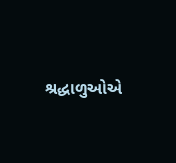શ્રદ્ધાળુઓએ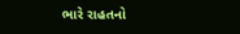ભારે રાહતનો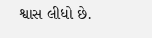શ્વાસ લીધો છે.